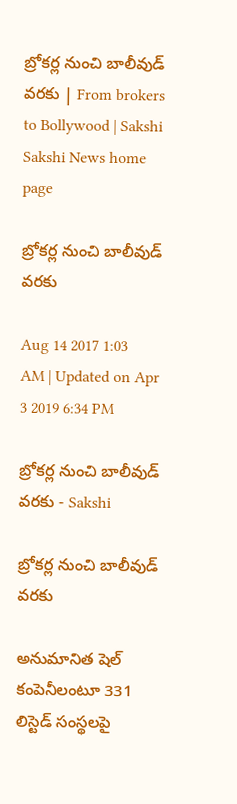బ్రోకర్ల నుంచి బాలీవుడ్‌ వరకు | From brokers to Bollywood | Sakshi
Sakshi News home page

బ్రోకర్ల నుంచి బాలీవుడ్‌ వరకు

Aug 14 2017 1:03 AM | Updated on Apr 3 2019 6:34 PM

బ్రోకర్ల నుంచి బాలీవుడ్‌ వరకు - Sakshi

బ్రోకర్ల నుంచి బాలీవుడ్‌ వరకు

అనుమానిత షెల్‌ కంపెనీలంటూ 331 లిస్టెడ్‌ సంస్థలపై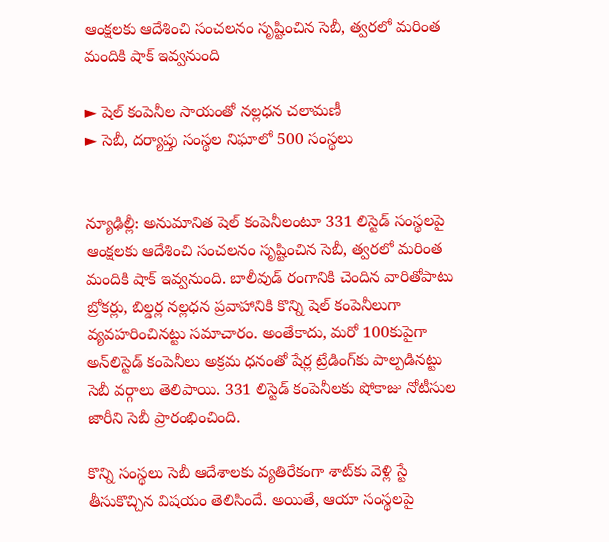ఆంక్షలకు ఆదేశించి సంచలనం సృష్టించిన సెబీ, త్వరలో మరింత మందికి షాక్‌ ఇవ్వనుంది

► షెల్‌ కంపెనీల సాయంతో నల్లధన చలామణీ
► సెబీ, దర్యాప్తు సంస్థల నిఘాలో 500 సంస్థలు


న్యూఢిల్లీ: అనుమానిత షెల్‌ కంపెనీలంటూ 331 లిస్టెడ్‌ సంస్థలపై ఆంక్షలకు ఆదేశించి సంచలనం సృష్టించిన సెబీ, త్వరలో మరింత మందికి షాక్‌ ఇవ్వనుంది. బాలీవుడ్‌ రంగానికి చెందిన వారితోపాటు బ్రోకర్లు, బిల్డర్ల నల్లధన ప్రవాహానికి కొన్ని షెల్‌ కంపెనీలుగా వ్యవహరించినట్టు సమాచారం. అంతేకాదు, మరో 100కుపైగా అన్‌లిస్టెడ్‌ కంపెనీలు అక్రమ ధనంతో షేర్ల ట్రేడింగ్‌కు పాల్పడినట్టు సెబీ వర్గాలు తెలిపాయి. 331 లిస్టెడ్‌ కంపెనీలకు షోకాజు నోటీసుల జారీని సెబీ ప్రారంభించింది.

కొన్ని సంస్థలు సెబీ ఆదేశాలకు వ్యతిరేకంగా శాట్‌కు వెళ్లి స్టే తీసుకొచ్చిన విషయం తెలిసిందే. అయితే, ఆయా సంస్థలపై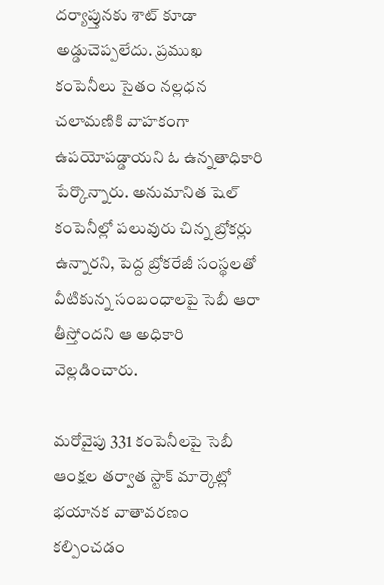దర్యాప్తునకు శాట్‌ కూడా అడ్డుచెప్పలేదు. ప్రముఖ కంపెనీలు సైతం నల్లధన చలామణికి వాహకంగా ఉపయోపడ్డాయని ఓ ఉన్నతాధికారి పేర్కొన్నారు. అనుమానిత షెల్‌ కంపెనీల్లో పలువురు చిన్న బ్రోకర్లు ఉన్నారని, పెద్ద బ్రోకరేజీ సంస్థలతో వీటికున్న సంబంధాలపై సెబీ ఆరా తీస్తోందని ఆ అధికారి వెల్లడించారు.

మరోవైపు 331 కంపెనీలపై సెబీ ఆంక్షల తర్వాత స్టాక్‌ మార్కెట్లో భయానక వాతావరణం కల్పించడం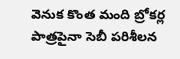వెనుక కొంత మంది బ్రోకర్ల పాత్రపైనా సెబీ పరిశీలన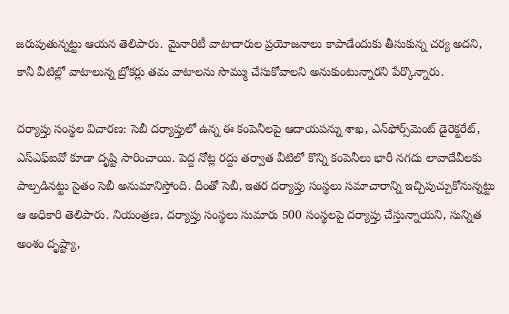జరుపుతున్నట్టు ఆయన తెలిపారు. మైనారిటీ వాటాదారుల ప్రయోజనాలు కాపాడేందుకు తీసుకున్న చర్య అదని, కానీ వీటిల్లో వాటాలున్న బ్రోకర్లు తమ వాటాలను సొమ్ము చేసుకోవాలని అనుకుంటున్నారని పేర్కొన్నారు.

దర్యాప్తు సంస్థల విచారణ: సెబీ దర్యాప్తులో ఉన్న ఈ కంపెనీలపై ఆదాయపన్ను శాఖ, ఎన్‌ఫోర్స్‌మెంట్‌ డైరెక్టరేట్, ఎస్‌ఎఫ్‌ఐవో కూడా దృష్టి సారించాయి. పెద్ద నోట్ల రద్దు తర్వాత వీటిలో కొన్ని కంపెనీలు భారీ నగదు లావాదేవీలకు పాల్పడినట్టు సైతం సెబీ అనుమానిస్తోంది. దీంతో సెబీ, ఇతర దర్యాప్తు సంస్థలు సమాచారాన్ని ఇచ్చిపుచ్చుకోనున్నట్టు ఆ అధికారి తెలిపారు. నియంత్రణ, దర్యాప్తు సంస్థలు సుమారు 500 సంస్థలపై దర్యాప్తు చేస్తున్నాయని, సున్నిత అంశం దృష్ట్యా,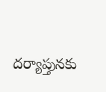దర్యాప్తునకు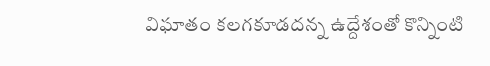విఘాతం కలగకూడదన్న ఉద్దేశంతో కొన్నింటి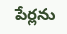పేర్లను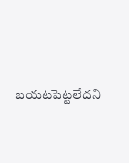బయటపెట్టలేదని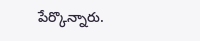పేర్కొన్నారు.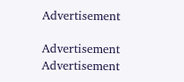Advertisement

Advertisement
Advertisement